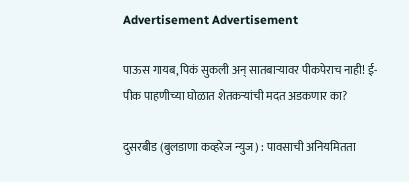Advertisement Advertisement

पाऊस गायब, पिकं सुकली अन् सातबाऱ्यावर पीकपेराच नाही! ई-पीक पाहणीच्या घोळात शेतकऱ्यांची मदत अडकणार का?

दुसरबीड (बुलडाणा कव्हरेज न्युज) : पावसाची अनियमितता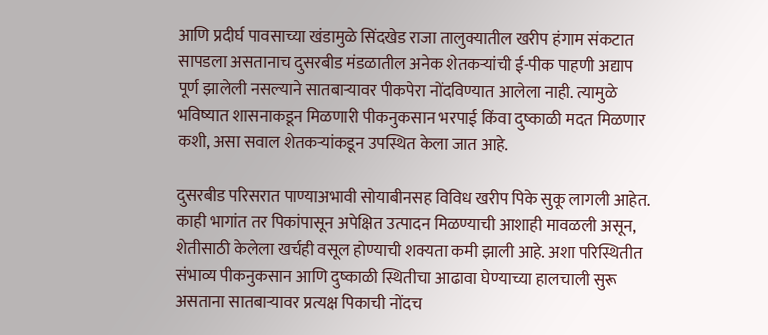आणि प्रदीर्घ पावसाच्या खंडामुळे सिंदखेड राजा तालुक्यातील खरीप हंगाम संकटात सापडला असतानाच दुसरबीड मंडळातील अनेक शेतकऱ्यांची ई-पीक पाहणी अद्याप पूर्ण झालेली नसल्याने सातबाऱ्यावर पीकपेरा नोंदविण्यात आलेला नाही. त्यामुळे भविष्यात शासनाकडून मिळणारी पीकनुकसान भरपाई किंवा दुष्काळी मदत मिळणार कशी, असा सवाल शेतकऱ्यांकडून उपस्थित केला जात आहे.

दुसरबीड परिसरात पाण्याअभावी सोयाबीनसह विविध खरीप पिके सुकू लागली आहेत. काही भागांत तर पिकांपासून अपेक्षित उत्पादन मिळण्याची आशाही मावळली असून, शेतीसाठी केलेला खर्चही वसूल होण्याची शक्यता कमी झाली आहे. अशा परिस्थितीत संभाव्य पीकनुकसान आणि दुष्काळी स्थितीचा आढावा घेण्याच्या हालचाली सुरू असताना सातबाऱ्यावर प्रत्यक्ष पिकाची नोंदच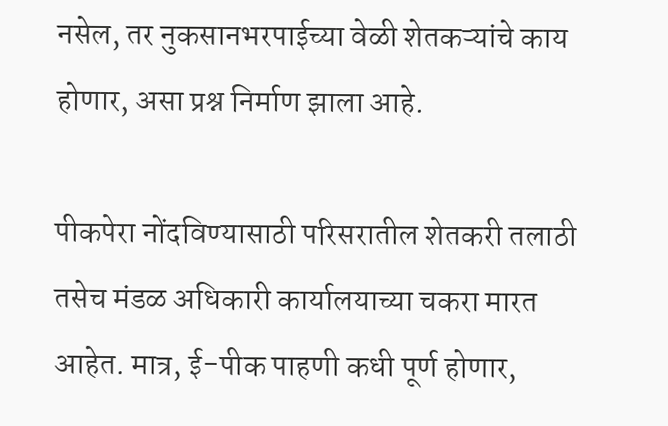नसेल, तर नुकसानभरपाईच्या वेळी शेतकऱ्यांचे काय होणार, असा प्रश्न निर्माण झाला आहे.

पीकपेरा नोंदविण्यासाठी परिसरातील शेतकरी तलाठी तसेच मंडळ अधिकारी कार्यालयाच्या चकरा मारत आहेत. मात्र, ई-पीक पाहणी कधी पूर्ण होणार,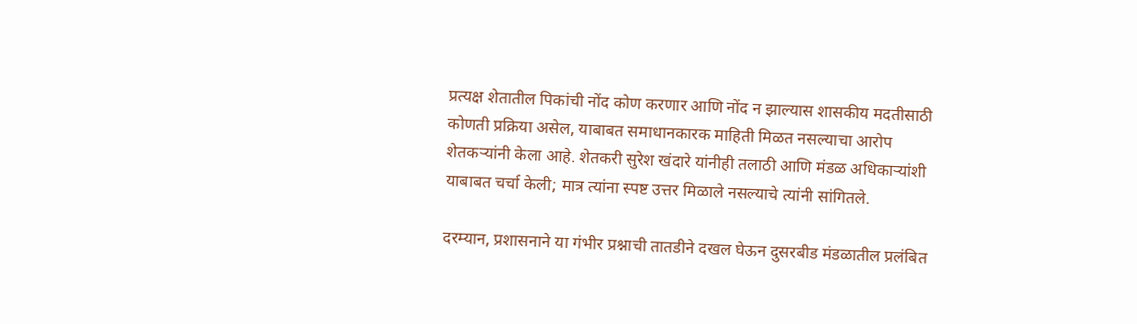प्रत्यक्ष शेतातील पिकांची नोंद कोण करणार आणि नोंद न झाल्यास शासकीय मदतीसाठी कोणती प्रक्रिया असेल, याबाबत समाधानकारक माहिती मिळत नसल्याचा आरोप शेतकऱ्यांनी केला आहे. शेतकरी सुरेश खंदारे यांनीही तलाठी आणि मंडळ अधिकाऱ्यांशी याबाबत चर्चा केली; मात्र त्यांना स्पष्ट उत्तर मिळाले नसल्याचे त्यांनी सांगितले.

दरम्यान, प्रशासनाने या गंभीर प्रश्नाची तातडीने दखल घेऊन दुसरबीड मंडळातील प्रलंबित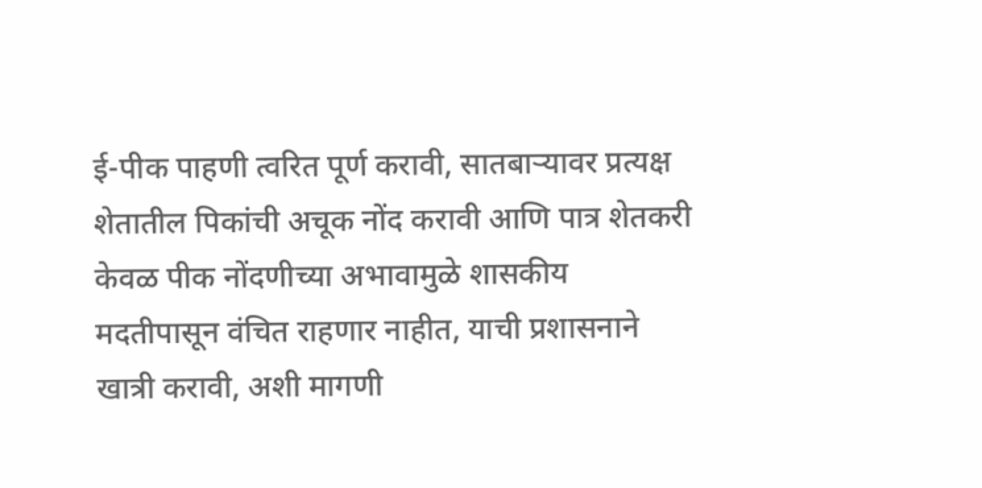ई-पीक पाहणी त्वरित पूर्ण करावी, सातबाऱ्यावर प्रत्यक्ष शेतातील पिकांची अचूक नोंद करावी आणि पात्र शेतकरी केवळ पीक नोंदणीच्या अभावामुळे शासकीय मदतीपासून वंचित राहणार नाहीत, याची प्रशासनाने खात्री करावी, अशी मागणी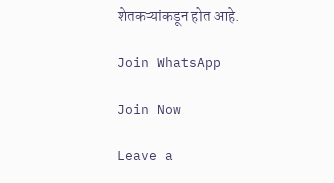शेतकऱ्यांकडून होत आहे.

Join WhatsApp

Join Now

Leave a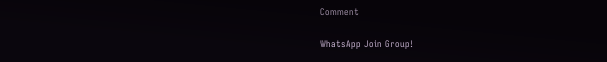Comment

WhatsApp Join Group!